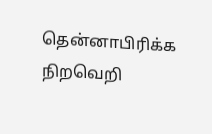தென்னாபிரிக்க நிறவெறி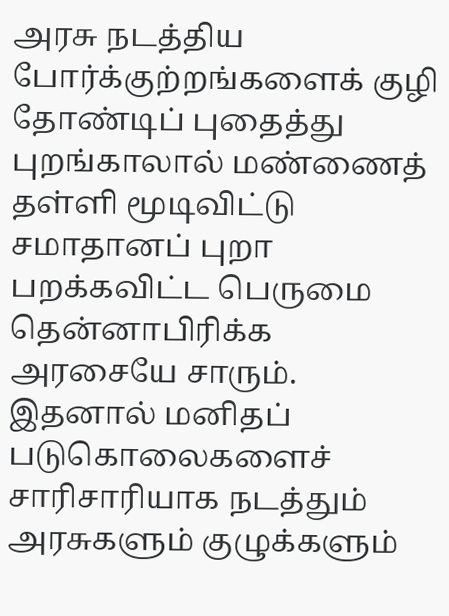அரசு நடத்திய போர்க்குற்றங்களைக் குழி தோண்டிப் புதைத்து புறங்காலால் மண்ணைத் தள்ளி மூடிவிட்டு சமாதானப் புறா பறக்கவிட்ட பெருமை தென்னாபிரிக்க அரசையே சாரும். இதனால் மனிதப் படுகொலைகளைச் சாரிசாரியாக நடத்தும் அரசுகளும் குழுக்களும்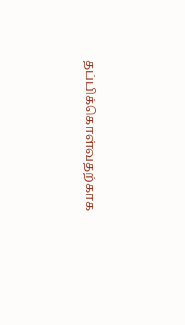தப்பிக்கொள்வதற்காக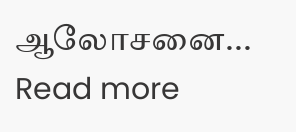ஆலோசனை...
Read more